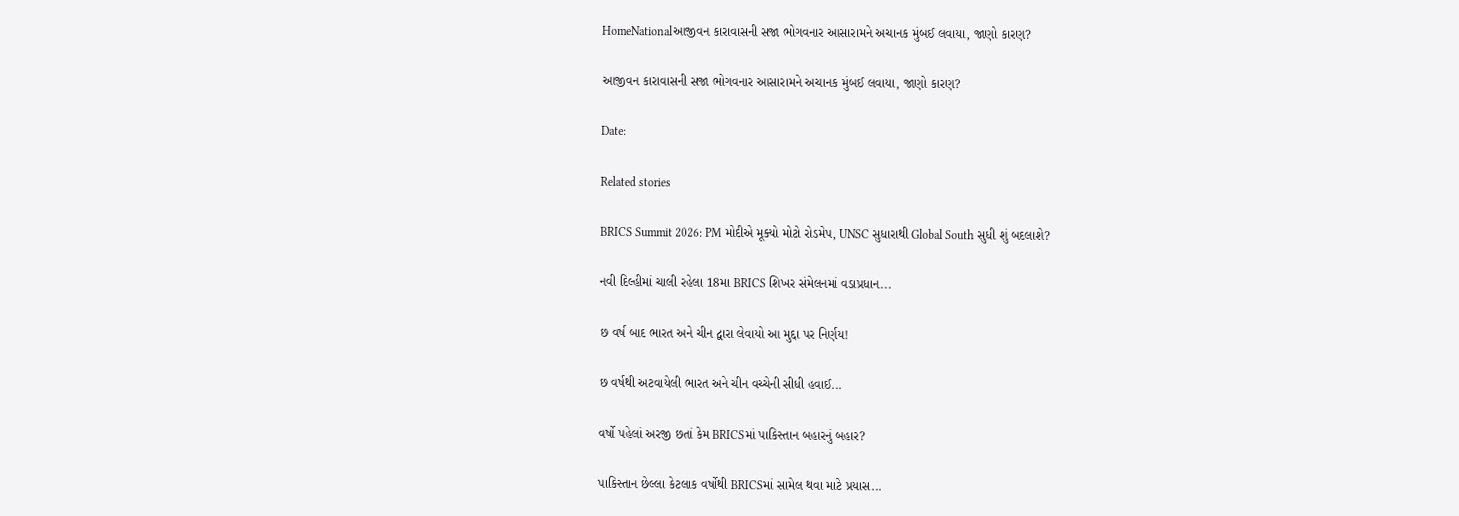HomeNationalઆજીવન કારાવાસની સજા ભોગવનાર આસારામને અચાનક મુંબઈ લવાયા, જાણો કારણ?

આજીવન કારાવાસની સજા ભોગવનાર આસારામને અચાનક મુંબઈ લવાયા, જાણો કારણ?

Date:

Related stories

BRICS Summit 2026: PM મોદીએ મૂક્યો મોટો રોડમેપ, UNSC સુધારાથી Global South સુધી શું બદલાશે?

નવી દિલ્હીમાં ચાલી રહેલા 18મા BRICS શિખર સંમેલનમાં વડાપ્રધાન...

છ વર્ષ બાદ ભારત અને ચીન દ્વારા લેવાયો આ મુદ્દા પર નિર્ણય!

છ વર્ષથી અટવાયેલી ભારત અને ચીન વચ્ચેની સીધી હવાઈ...

વર્ષો પહેલાં અરજી છતાં કેમ BRICSમાં પાકિસ્તાન બહારનું બહાર?

પાકિસ્તાન છેલ્લા કેટલાક વર્ષોથી BRICSમાં સામેલ થવા માટે પ્રયાસ...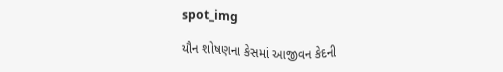spot_img

યૌન શોષણના કેસમાં આજીવન કેદની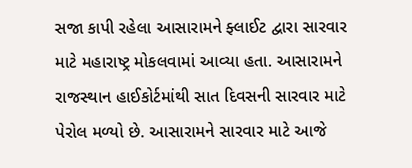સજા કાપી રહેલા આસારામને ફ્લાઈટ દ્વારા સારવાર માટે મહારાષ્ટ્ર મોકલવામાં આવ્યા હતા. આસારામને રાજસ્થાન હાઈકોર્ટમાંથી સાત દિવસની સારવાર માટે પેરોલ મળ્યો છે. આસારામને સારવાર માટે આજે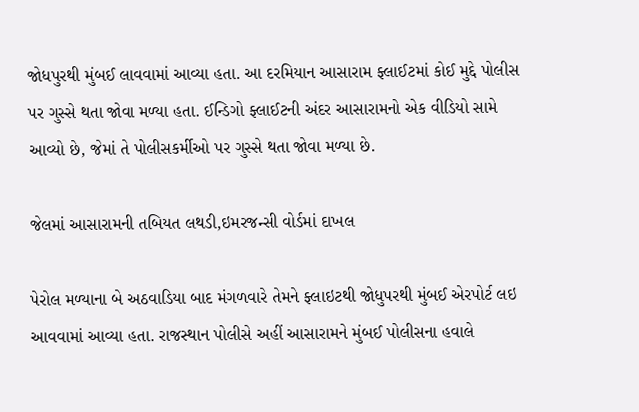જોધપુરથી મુંબઈ લાવવામાં આવ્યા હતા. આ દરમિયાન આસારામ ફ્લાઈટમાં કોઈ મુદ્દે પોલીસ પર ગુસ્સે થતા જોવા મળ્યા હતા. ઈન્ડિગો ફ્લાઈટની અંદર આસારામનો એક વીડિયો સામે આવ્યો છે, જેમાં તે પોલીસકર્મીઓ પર ગુસ્સે થતા જોવા મળ્યા છે.

જેલમાં આસારામની તબિયત લથડી,ઇમરજન્સી વોર્ડમાં દાખલ

પેરોલ મળ્યાના બે અઠવાડિયા બાદ મંગળવારે તેમને ફ્લાઇટથી જોધુપરથી મુંબઈ એરપોર્ટ લઇ આવવામાં આવ્યા હતા. રાજસ્થાન પોલીસે અહીં આસારામને મુંબઈ પોલીસના હવાલે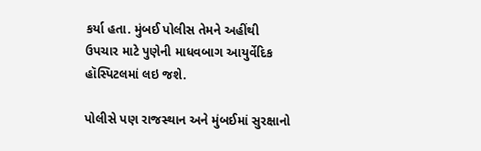કર્યા હતા. મુંબઈ પોલીસ તેમને અહીંથી ઉપચાર માટે પુણેની માધવબાગ આયુર્વેદિક હૉસ્પિટલમાં લઇ જશે.

પોલીસે પણ રાજસ્થાન અને મુંબઈમાં સુરક્ષાનો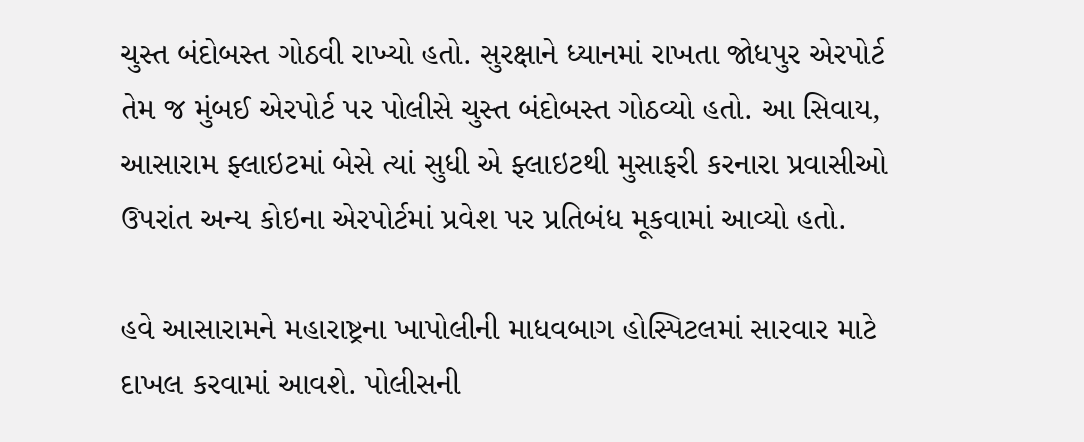ચુસ્ત બંદોબસ્ત ગોઠવી રાખ્યો હતો. સુરક્ષાને ધ્યાનમાં રાખતા જોધપુર એરપોર્ટ તેમ જ મુંબઈ એરપોર્ટ પર પોલીસે ચુસ્ત બંદોબસ્ત ગોઠવ્યો હતો. આ સિવાય, આસારામ ફ્લાઇટમાં બેસે ત્યાં સુધી એ ફ્લાઇટથી મુસાફરી કરનારા પ્રવાસીઓ ઉપરાંત અન્ય કોઇના એરપોર્ટમાં પ્રવેશ પર પ્રતિબંધ મૂકવામાં આવ્યો હતો.

હવે આસારામને મહારાષ્ટ્રના ખાપોલીની માધવબાગ હોસ્પિટલમાં સારવાર માટે દાખલ કરવામાં આવશે. પોલીસની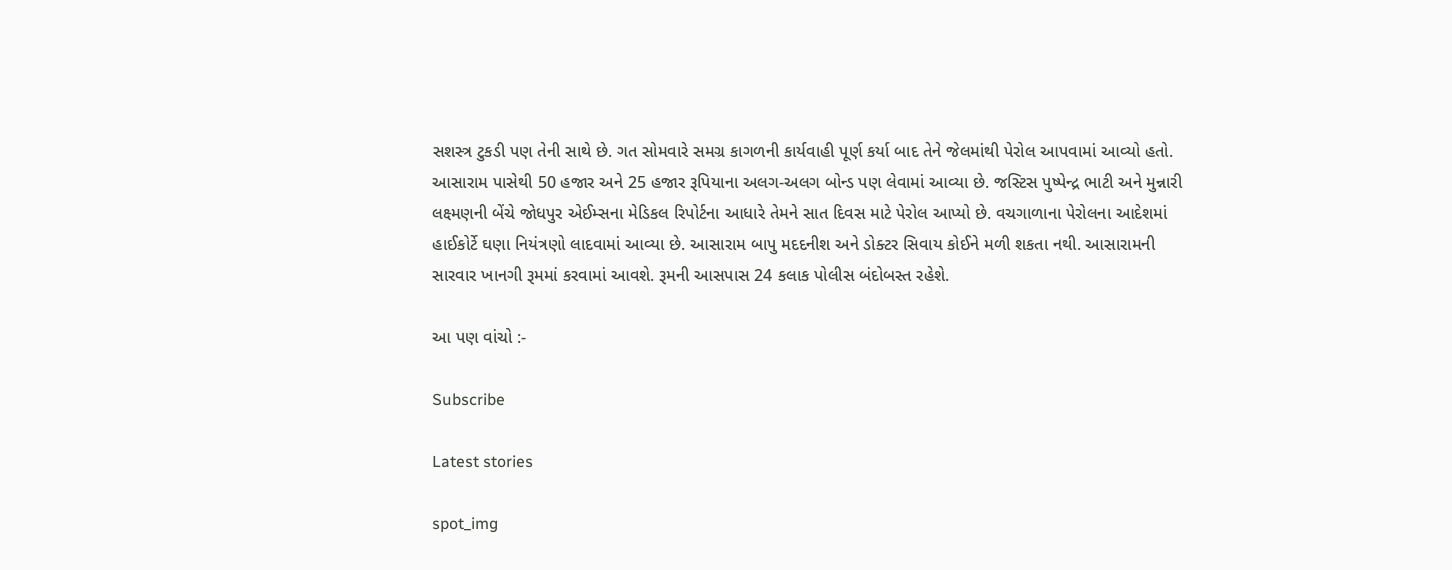સશસ્ત્ર ટુકડી પણ તેની સાથે છે. ગત સોમવારે સમગ્ર કાગળની કાર્યવાહી પૂર્ણ કર્યા બાદ તેને જેલમાંથી પેરોલ આપવામાં આવ્યો હતો. આસારામ પાસેથી 50 હજાર અને 25 હજાર રૂપિયાના અલગ-અલગ બોન્ડ પણ લેવામાં આવ્યા છે. જસ્ટિસ પુષ્પેન્દ્ર ભાટી અને મુન્નારી લક્ષ્મણની બેંચે જોધપુર એઈમ્સના મેડિકલ રિપોર્ટના આધારે તેમને સાત દિવસ માટે પેરોલ આપ્યો છે. વચગાળાના પેરોલના આદેશમાં હાઈકોર્ટે ઘણા નિયંત્રણો લાદવામાં આવ્યા છે. આસારામ બાપુ મદદનીશ અને ડોક્ટર સિવાય કોઈને મળી શકતા નથી. આસારામની સારવાર ખાનગી રૂમમાં કરવામાં આવશે. રૂમની આસપાસ 24 કલાક પોલીસ બંદોબસ્ત રહેશે.

આ પણ વાંચો :-

Subscribe

Latest stories

spot_img